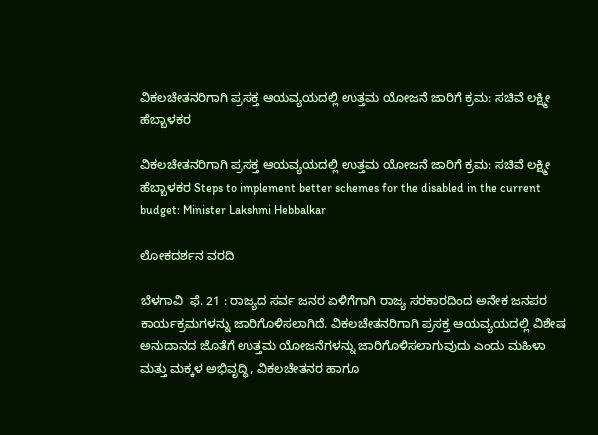ವಿಕಲಚೇತನರಿಗಾಗಿ ಪ್ರಸಕ್ತ ಆಯವ್ಯಯದಲ್ಲಿ ಉತ್ತಮ ಯೋಜನೆ ಜಾರಿಗೆ ಕ್ರಮ: ಸಚಿವೆ ಲಕ್ಷ್ಮೀ ಹೆಬ್ಬಾಳಕರ

ವಿಕಲಚೇತನರಿಗಾಗಿ ಪ್ರಸಕ್ತ ಆಯವ್ಯಯದಲ್ಲಿ ಉತ್ತಮ ಯೋಜನೆ ಜಾರಿಗೆ ಕ್ರಮ: ಸಚಿವೆ ಲಕ್ಷ್ಮೀ ಹೆಬ್ಬಾಳಕರ Steps to implement better schemes for the disabled in the current budget: Minister Lakshmi Hebbalkar

ಲೋಕದರ್ಶನ ವರದಿ

ಬೆಳಗಾವಿ  ಫೆ. 21 : ರಾಜ್ಯದ ಸರ್ವ ಜನರ ಏಳಿಗೆಗಾಗಿ ರಾಜ್ಯ ಸರಕಾರದಿಂದ ಅನೇಕ ಜನಪರ ಕಾರ್ಯಕ್ರಮಗಳನ್ನು ಜಾರಿಗೊಳಿಸಲಾಗಿದೆ. ವಿಕಲಚೇತನರಿಗಾಗಿ ಪ್ರಸಕ್ತ ಆಯವ್ಯಯದಲ್ಲಿ ವಿಶೇಷ ಅನುದಾನದ ಜೊತೆಗೆ ಉತ್ತಮ ಯೋಜನೆಗಳನ್ನು ಜಾರಿಗೊಳಿಸಲಾಗುವುದು ಎಂದು ಮಹಿಳಾ ಮತ್ತು ಮಕ್ಕಳ ಅಭಿವೃದ್ಧಿ, ವಿಕಲಚೇತನರ ಹಾಗೂ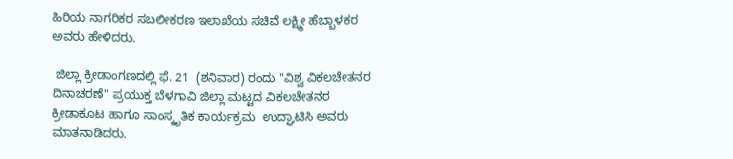ಹಿರಿಯ ನಾಗರಿಕರ ಸಬಲೀಕರಣ ಇಲಾಖೆಯ ಸಚಿವೆ ಲಕ್ಷ್ಮೀ ಹೆಬ್ಬಾಳಕರ ಅವರು ಹೇಳಿದರು.

 ಜಿಲ್ಲಾ ಕ್ರೀಡಾಂಗಣದಲ್ಲಿ ಫೆ. 21  (ಶನಿವಾರ) ರಂದು "ವಿಶ್ವ ವಿಕಲಚೇತನರ ದಿನಾಚರಣೆ" ಪ್ರಯುಕ್ತ ಬೆಳಗಾವಿ ಜಿಲ್ಲಾ ಮಟ್ಟದ ವಿಕಲಚೇತನರ ಕ್ರೀಡಾಕೂಟ ಹಾಗೂ ಸಾಂಸ್ಕೃತಿಕ ಕಾರ್ಯಕ್ರಮ  ಉದ್ಘಾಟಿಸಿ ಅವರು ಮಾತನಾಡಿದರು.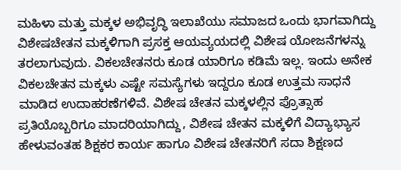ಮಹಿಳಾ ಮತ್ತು ಮಕ್ಕಳ ಅಭಿವೃದ್ಧಿ ಇಲಾಖೆಯು ಸಮಾಜದ ಒಂದು ಭಾಗವಾಗಿದ್ದು ವಿಶೇಷಚೇತನ ಮಕ್ಕಳಿಗಾಗಿ ಪ್ರಸಕ್ತ ಆಯವ್ಯಯದಲ್ಲಿ ವಿಶೇಷ ಯೋಜನೆಗಳನ್ನು ತರಲಾಗುವುದು. ವಿಕಲಚೇತನರು ಕೂಡ ಯಾರಿಗೂ ಕಡಿಮೆ ಇಲ್ಲ. ಇಂದು ಅನೇಕ ವಿಕಲಚೇತನ ಮಕ್ಕಳು ಎಷ್ಟೇ ಸಮಸ್ಯೆಗಳು ಇದ್ದರೂ ಕೂಡ ಉತ್ತಮ ಸಾಧನೆ ಮಾಡಿದ ಉದಾಹರಣೆಗಳಿವೆ. ವಿಶೇಷ ಚೇತನ ಮಕ್ಕಳಲ್ಲಿನ ಪ್ರೊತ್ಸಾಹ ಪ್ರತಿಯೊಬ್ಬರಿಗೂ ಮಾದರಿಯಾಗಿದ್ದು, ವಿಶೇಷ ಚೇತನ ಮಕ್ಕಳಿಗೆ ವಿದ್ಯಾಭ್ಯಾಸ ಹೇಳುವಂತಹ ಶಿಕ್ಷಕರ ಕಾರ್ಯ ಹಾಗೂ ವಿಶೇಷ ಚೇತನರಿಗೆ ಸದಾ ಶಿಕ್ಷಣದ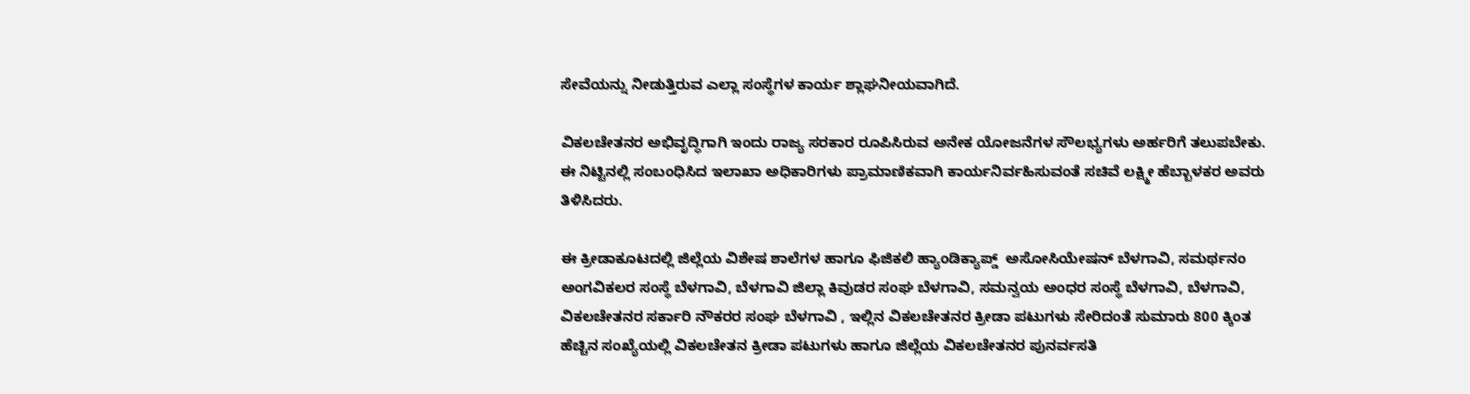ಸೇವೆಯನ್ನು ನೀಡುತ್ತಿರುವ ಎಲ್ಲಾ ಸಂಸ್ಥೆಗಳ ಕಾರ್ಯ ಶ್ಲಾಘನೀಯವಾಗಿದೆ.

ವಿಕಲಚೇತನರ ಅಭಿವೃದ್ಧಿಗಾಗಿ ಇಂದು ರಾಜ್ಯ ಸರಕಾರ ರೂಪಿಸಿರುವ ಅನೇಕ ಯೋಜನೆಗಳ ಸೌಲಭ್ಯಗಳು ಅರ್ಹರಿಗೆ ತಲುಪಬೇಕು. ಈ ನಿಟ್ಟಿನಲ್ಲಿ ಸಂಬಂಧಿಸಿದ ಇಲಾಖಾ ಅಧಿಕಾರಿಗಳು ಪ್ರಾಮಾಣಿಕವಾಗಿ ಕಾರ್ಯನಿರ್ವಹಿಸುವಂತೆ ಸಚಿವೆ ಲಕ್ಷ್ಮೀ ಹೆಬ್ಬಾಳಕರ ಅವರು ತಿಳಿಸಿದರು.

ಈ ಕ್ರೀಡಾಕೂಟದಲ್ಲಿ ಜಿಲ್ಲೆಯ ವಿಶೇಷ ಶಾಲೆಗಳ ಹಾಗೂ ಫಿಜಿಕಲಿ ಹ್ಯಾಂಡಿಕ್ಯಾಪ್ಡ್‌  ಅಸೋಸಿಯೇಷನ್ ಬೆಳಗಾವಿ, ಸಮರ್ಥನಂ ಅಂಗವಿಕಲರ ಸಂಸ್ಥೆ ಬೆಳಗಾವಿ, ಬೆಳಗಾವಿ ಜಿಲ್ಲಾ ಕಿವುಡರ ಸಂಘ ಬೆಳಗಾವಿ, ಸಮನ್ವಯ ಅಂಧರ ಸಂಸ್ಥೆ ಬೆಳಗಾವಿ, ಬೆಳಗಾವಿ, ವಿಕಲಚೇತನರ ಸರ್ಕಾರಿ ನೌಕರರ ಸಂಘ ಬೆಳಗಾವಿ , ಇಲ್ಲಿನ ವಿಕಲಚೇತನರ ಕ್ರೀಡಾ ಪಟುಗಳು ಸೇರಿದಂತೆ ಸುಮಾರು 800 ಕ್ಕಿಂತ ಹೆಚ್ಚಿನ ಸಂಖ್ಯೆಯಲ್ಲಿ ವಿಕಲಚೇತನ ಕ್ರೀಡಾ ಪಟುಗಳು ಹಾಗೂ ಜಿಲ್ಲೆಯ ವಿಕಲಚೇತನರ ಪುನರ್ವಸತಿ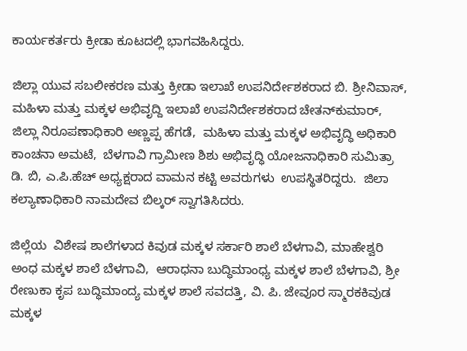ಕಾರ್ಯಕರ್ತರು ಕ್ರೀಡಾ ಕೂಟದಲ್ಲಿ ಭಾಗವಹಿಸಿದ್ದರು.

ಜಿಲ್ಲಾ ಯುವ ಸಬಲೀಕರಣ ಮತ್ತು ಕ್ರೀಡಾ ಇಲಾಖೆ ಉಪನಿರ್ದೇಶಕರಾದ ಬಿ. ಶ್ರೀನಿವಾಸ್, ಮಹಿಳಾ ಮತ್ತು ಮಕ್ಕಳ ಅಭಿವೃದ್ದಿ ಇಲಾಖೆ ಉಪನಿರ್ದೇಶಕರಾದ ಚೇತನ್‌ಕುಮಾರ್, ಜಿಲ್ಲಾ ನಿರೂಪಣಾಧಿಕಾರಿ ಅಣ್ಣಪ್ಪ ಹೆಗಡೆ,  ಮಹಿಳಾ ಮತ್ತು ಮಕ್ಕಳ ಅಭಿವೃದ್ಧಿ ಅಧಿಕಾರಿ ಕಾಂಚನಾ ಅಮಟೆ,  ಬೆಳಗಾವಿ ಗ್ರಾಮೀಣ ಶಿಶು ಅಭಿವೃದ್ಧಿ ಯೋಜನಾಧಿಕಾರಿ ಸುಮಿತ್ರಾ  ಡಿ. ಬಿ, ಎ.ಪಿ.ಹೆಚ್ ಅಧ್ಯಕ್ಷರಾದ ವಾಮನ ಕಟ್ಟಿ ಅವರುಗಳು  ಉಪಸ್ಥಿತರಿದ್ದರು.  ಜಿಲಾ ಕಲ್ಯಾಣಾಧಿಕಾರಿ ನಾಮದೇವ ಬಿಲ್ಕರ್ ಸ್ವಾಗತಿಸಿದರು.

ಜಿಲ್ಲೆಯ  ವಿಶೇಷ ಶಾಲೆಗಳಾದ ಕಿವುಡ ಮಕ್ಕಳ ಸರ್ಕಾರಿ ಶಾಲೆ ಬೆಳಗಾವಿ, ಮಾಹೇಶ್ವರಿ ಅಂಧ ಮಕ್ಕಳ ಶಾಲೆ ಬೆಳಗಾವಿ,  ಆರಾಧನಾ ಬುದ್ಧಿಮಾಂಧ್ಯ ಮಕ್ಕಳ ಶಾಲೆ ಬೆಳಗಾವಿ, ಶ್ರೀ ರೇಣುಕಾ ಕೃಪ ಬುದ್ಧಿಮಾಂದ್ಯ ಮಕ್ಕಳ ಶಾಲೆ ಸವದತ್ತಿ, ವಿ. ಪಿ. ಜೇವೂರ ಸ್ಮಾರಕಕಿವುಡ ಮಕ್ಕಳ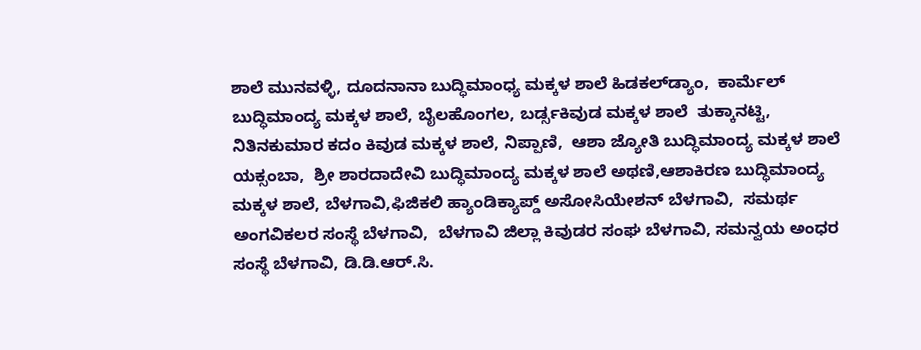ಶಾಲೆ ಮುನವಳ್ಳಿ, ದೂದನಾನಾ ಬುದ್ಧಿಮಾಂಧ್ಯ ಮಕ್ಕಳ ಶಾಲೆ ಹಿಡಕಲ್‌ಡ್ಯಾಂ,  ಕಾರ್ಮೆಲ್ ಬುದ್ಧಿಮಾಂದ್ಯ ಮಕ್ಕಳ ಶಾಲೆ, ಬೈಲಹೊಂಗಲ, ಬರ್ಡ್ಸಕಿವುಡ ಮಕ್ಕಳ ಶಾಲೆ  ತುಕ್ಕಾನಟ್ಟಿ,   ನಿತಿನಕುಮಾರ ಕದಂ ಕಿವುಡ ಮಕ್ಕಳ ಶಾಲೆ, ನಿಪ್ಪಾಣಿ,  ಆಶಾ ಜ್ಯೋತಿ ಬುದ್ಧಿಮಾಂದ್ಯ ಮಕ್ಕಳ ಶಾಲೆ ಯಕ್ಸಂಬಾ,  ಶ್ರೀ ಶಾರದಾದೇವಿ ಬುದ್ಧಿಮಾಂದ್ಯ ಮಕ್ಕಳ ಶಾಲೆ ಅಥಣಿ,ಆಶಾಕಿರಣ ಬುದ್ಧಿಮಾಂದ್ಯ ಮಕ್ಕಳ ಶಾಲೆ, ಬೆಳಗಾವಿ,ಫಿಜಿಕಲಿ ಹ್ಯಾಂಡಿಕ್ಯಾಪ್ಡ್‌ ಅಸೋಸಿಯೇಶನ್ ಬೆಳಗಾವಿ,  ಸಮರ್ಥ ಅಂಗವಿಕಲರ ಸಂಸ್ಥೆ ಬೆಳಗಾವಿ,  ಬೆಳಗಾವಿ ಜಿಲ್ಲಾ ಕಿವುಡರ ಸಂಘ ಬೆಳಗಾವಿ, ಸಮನ್ವಯ ಅಂಧರ ಸಂಸ್ಥೆ ಬೆಳಗಾವಿ, ಡಿ.ಡಿ.ಆರ್‌.ಸಿ.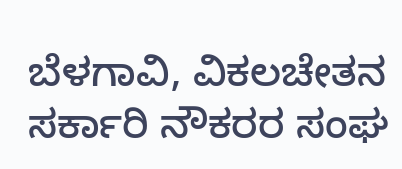ಬೆಳಗಾವಿ, ವಿಕಲಚೇತನ ಸರ್ಕಾರಿ ನೌಕರರ ಸಂಘ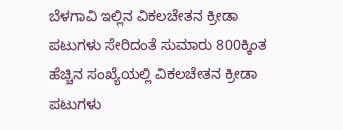ಬೆಳಗಾವಿ ಇಲ್ಲಿನ ವಿಕಲಚೇತನ ಕ್ರೀಡಾ ಪಟುಗಳು ಸೇರಿದಂತೆ ಸುಮಾರು 800ಕ್ಕಿಂತ ಹೆಚ್ಚಿನ ಸಂಖ್ಯೆಯಲ್ಲಿ ವಿಕಲಚೇತನ ಕ್ರೀಡಾ ಪಟುಗಳು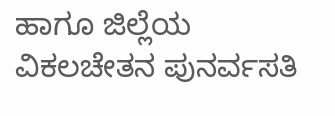ಹಾಗೂ ಜಿಲ್ಲೆಯ ವಿಕಲಚೇತನ ಪುನರ್ವಸತಿ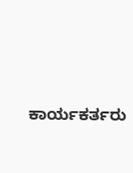ಕಾರ್ಯಕರ್ತರು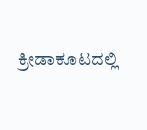ಕ್ರೀಡಾಕೂಟದಲ್ಲಿ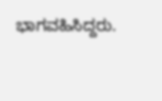ಭಾಗವಹಿಸಿದ್ದರು.